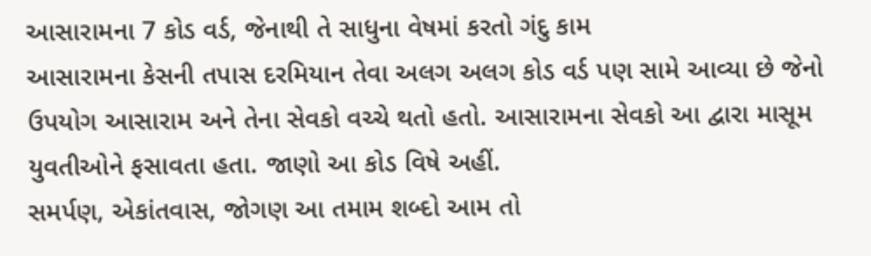આસારામના 7 કોડ વર્ડ, જેનાથી તે સાધુના વેષમાં કરતો ગંદુ કામ
આસારામના કેસની તપાસ દરમિયાન તેવા અલગ અલગ કોડ વર્ડ પણ સામે આવ્યા છે જેનો ઉપયોગ આસારામ અને તેના સેવકો વચ્ચે થતો હતો. આસારામના સેવકો આ દ્વારા માસૂમ યુવતીઓને ફસાવતા હતા. જાણો આ કોડ વિષે અહીં.
સમર્પણ, એકાંતવાસ, જોગણ આ તમામ શબ્દો આમ તો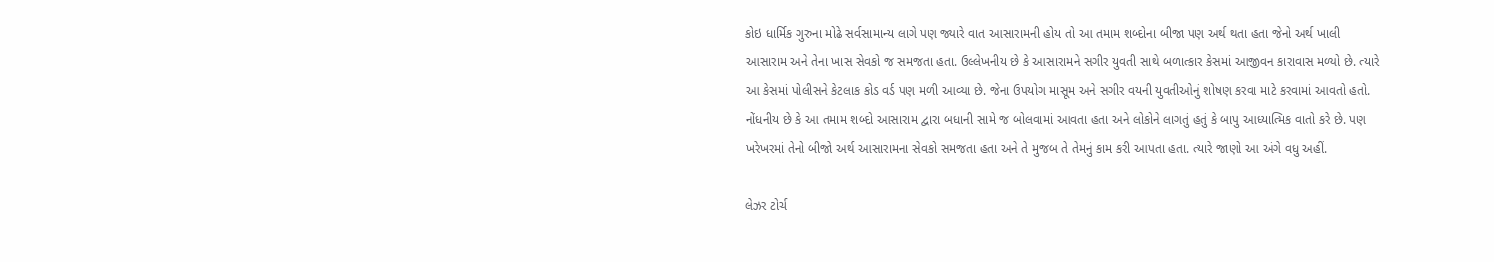કોઇ ધાર્મિક ગુરુના મોઢે સર્વસામાન્ય લાગે પણ જ્યારે વાત આસારામની હોય તો આ તમામ શબ્દોના બીજા પણ અર્થ થતા હતા જેનો અર્થ ખાલી આસારામ અને તેના ખાસ સેવકો જ સમજતા હતા. ઉલ્લેખનીય છે કે આસારામને સગીર યુવતી સાથે બળાત્કાર કેસમાં આજીવન કારાવાસ મળ્યો છે. ત્યારે આ કેસમાં પોલીસને કેટલાક કોડ વર્ડ પણ મળી આવ્યા છે. જેના ઉપયોગ માસૂમ અને સગીર વયની યુવતીઓનું શોષણ કરવા માટે કરવામાં આવતો હતો. નોંધનીય છે કે આ તમામ શબ્દો આસારામ દ્વારા બધાની સામે જ બોલવામાં આવતા હતા અને લોકોને લાગતું હતું કે બાપુ આધ્યાત્મિક વાતો કરે છે. પણ ખરેખરમાં તેનો બીજો અર્થ આસારામના સેવકો સમજતા હતા અને તે મુજબ તે તેમનું કામ કરી આપતા હતા. ત્યારે જાણો આ અંગે વધુ અહીં.

લેઝર ટોર્ચ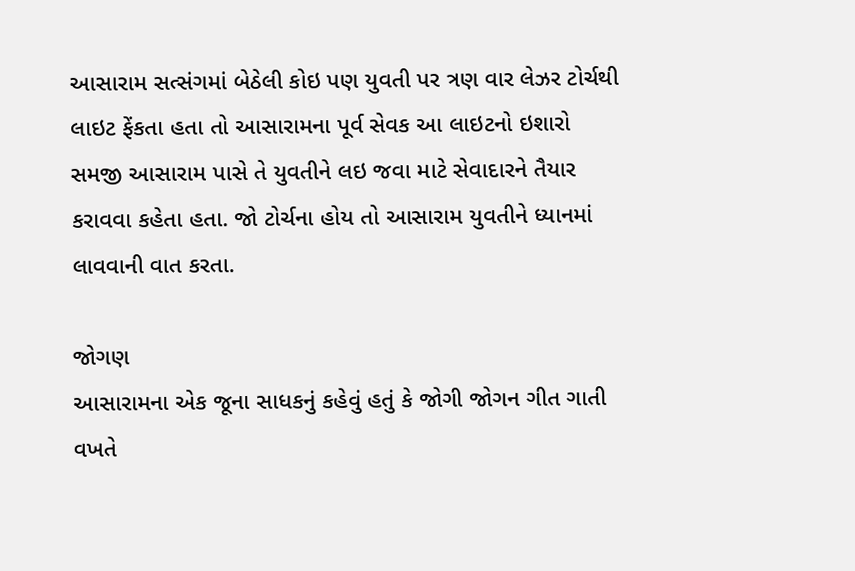આસારામ સત્સંગમાં બેઠેલી કોઇ પણ યુવતી પર ત્રણ વાર લેઝર ટોર્ચથી લાઇટ ફેંકતા હતા તો આસારામના પૂર્વ સેવક આ લાઇટનો ઇશારો સમજી આસારામ પાસે તે યુવતીને લઇ જવા માટે સેવાદારને તૈયાર કરાવવા કહેતા હતા. જો ટોર્ચના હોય તો આસારામ યુવતીને ધ્યાનમાં લાવવાની વાત કરતા.

જોગણ
આસારામના એક જૂના સાધકનું કહેવું હતું કે જોગી જોગન ગીત ગાતી વખતે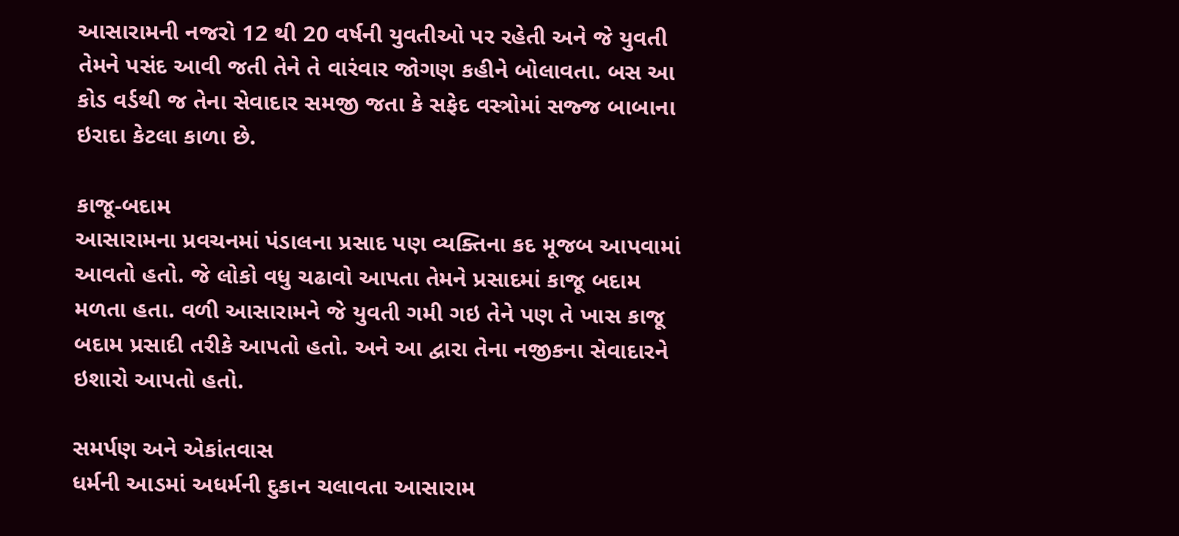આસારામની નજરો 12 થી 20 વર્ષની યુવતીઓ પર રહેતી અને જે યુવતી તેમને પસંદ આવી જતી તેને તે વારંવાર જોગણ કહીને બોલાવતા. બસ આ કોડ વર્ડથી જ તેના સેવાદાર સમજી જતા કે સફેદ વસ્ત્રોમાં સજ્જ બાબાના ઇરાદા કેટલા કાળા છે.

કાજૂ-બદામ
આસારામના પ્રવચનમાં પંડાલના પ્રસાદ પણ વ્યક્તિના કદ મૂજબ આપવામાં આવતો હતો. જે લોકો વધુ ચઢાવો આપતા તેમને પ્રસાદમાં કાજૂ બદામ મળતા હતા. વળી આસારામને જે યુવતી ગમી ગઇ તેને પણ તે ખાસ કાજૂ બદામ પ્રસાદી તરીકે આપતો હતો. અને આ દ્વારા તેના નજીકના સેવાદારને ઇશારો આપતો હતો.

સમર્પણ અને એકાંતવાસ
ધર્મની આડમાં અધર્મની દુકાન ચલાવતા આસારામ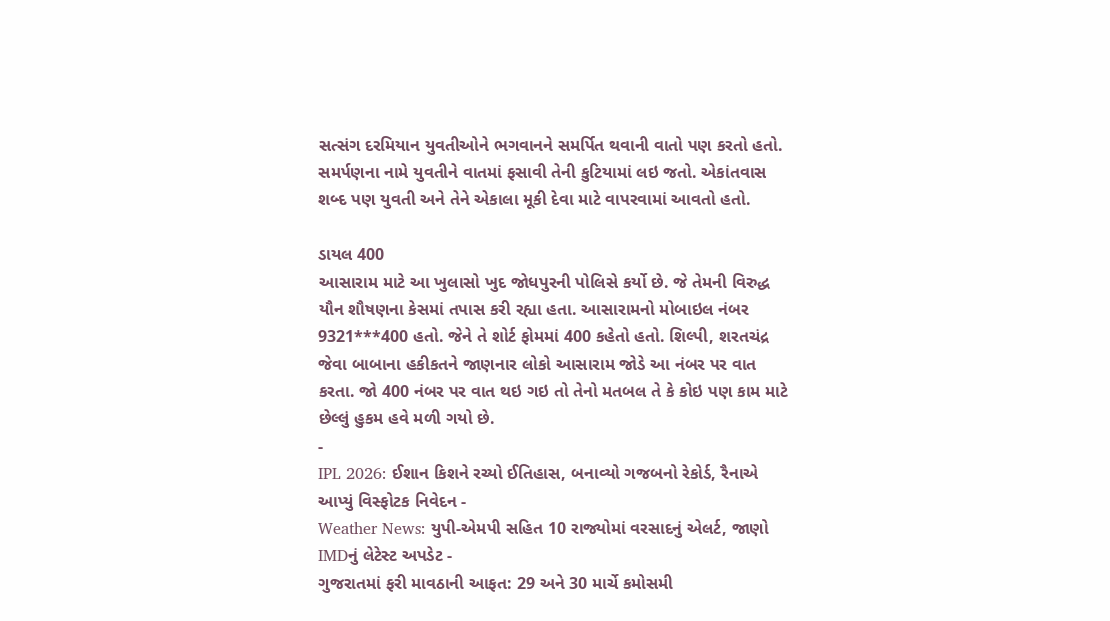સત્સંગ દરમિયાન યુવતીઓને ભગવાનને સમર્પિત થવાની વાતો પણ કરતો હતો. સમર્પણના નામે યુવતીને વાતમાં ફસાવી તેની કુટિયામાં લઇ જતો. એકાંતવાસ શબ્દ પણ યુવતી અને તેને એકાલા મૂકી દેવા માટે વાપરવામાં આવતો હતો.

ડાયલ 400
આસારામ માટે આ ખુલાસો ખુદ જોધપુરની પોલિસે કર્યો છે. જે તેમની વિરુદ્ધ યૌન શૌષણના કેસમાં તપાસ કરી રહ્યા હતા. આસારામનો મોબાઇલ નંબર 9321***400 હતો. જેને તે શોર્ટ ફોમમાં 400 કહેતો હતો. શિલ્પી, શરતચંદ્ર જેવા બાબાના હકીકતને જાણનાર લોકો આસારામ જોડે આ નંબર પર વાત કરતા. જો 400 નંબર પર વાત થઇ ગઇ તો તેનો મતબલ તે કે કોઇ પણ કામ માટે છેલ્લું હુકમ હવે મળી ગયો છે.
-
IPL 2026: ઈશાન કિશને રચ્યો ઈતિહાસ, બનાવ્યો ગજબનો રેકોર્ડ, રૈનાએ આપ્યું વિસ્ફોટક નિવેદન -
Weather News: યુપી-એમપી સહિત 10 રાજ્યોમાં વરસાદનું એલર્ટ, જાણો IMDનું લેટેસ્ટ અપડેટ -
ગુજરાતમાં ફરી માવઠાની આફત: 29 અને 30 માર્ચે કમોસમી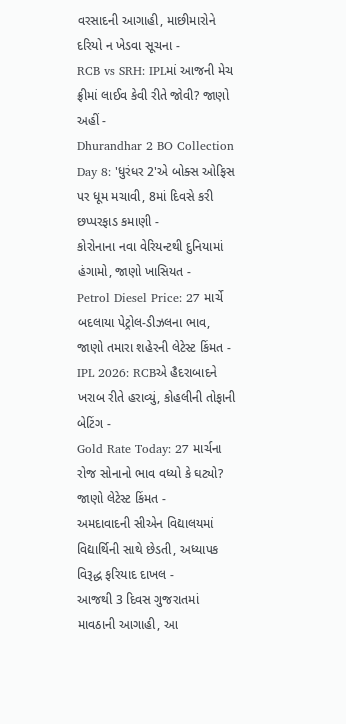વરસાદની આગાહી, માછીમારોને દરિયો ન ખેડવા સૂચના -
RCB vs SRH: IPLમાં આજની મેચ ફ્રીમાં લાઈવ કેવી રીતે જોવી? જાણો અહીં -
Dhurandhar 2 BO Collection Day 8: 'ધુરંધર 2'એ બોક્સ ઓફિસ પર ધૂમ મચાવી, 8માં દિવસે કરી છપ્પરફાડ કમાણી -
કોરોનાના નવા વેરિયન્ટથી દુનિયામાં હંગામો, જાણો ખાસિયત -
Petrol Diesel Price: 27 માર્ચે બદલાયા પેટ્રોલ-ડીઝલના ભાવ, જાણો તમારા શહેરની લેટેસ્ટ કિંમત -
IPL 2026: RCBએ હૈદરાબાદને ખરાબ રીતે હરાવ્યું, કોહલીની તોફાની બેટિંગ -
Gold Rate Today: 27 માર્ચના રોજ સોનાનો ભાવ વધ્યો કે ઘટ્યો? જાણો લેટેસ્ટ કિંમત -
અમદાવાદની સીએન વિદ્યાલયમાં વિદ્યાર્થિની સાથે છેડતી, અધ્યાપક વિરૂદ્ધ ફરિયાદ દાખલ -
આજથી 3 દિવસ ગુજરાતમાં માવઠાની આગાહી, આ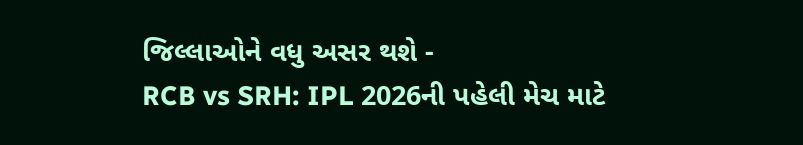જિલ્લાઓને વધુ અસર થશે -
RCB vs SRH: IPL 2026ની પહેલી મેચ માટે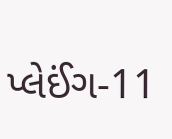પ્લેઈંગ-11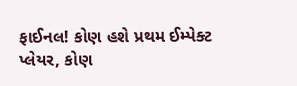ફાઈનલ! કોણ હશે પ્રથમ ઈમ્પેક્ટ પ્લેયર, કોણ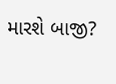મારશે બાજી?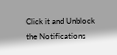Click it and Unblock the Notifications